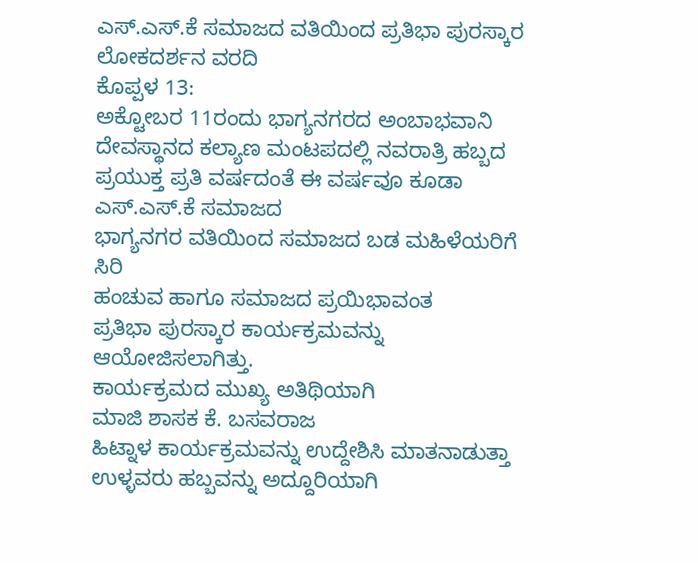ಎಸ್.ಎಸ್.ಕೆ ಸಮಾಜದ ವತಿಯಿಂದ ಪ್ರತಿಭಾ ಪುರಸ್ಕಾರ
ಲೋಕದರ್ಶನ ವರದಿ
ಕೊಪ್ಪಳ 13:
ಅಕ್ಟೋಬರ 11ರಂದು ಭಾಗ್ಯನಗರದ ಅಂಬಾಭವಾನಿ
ದೇವಸ್ಥಾನದ ಕಲ್ಯಾಣ ಮಂಟಪದಲ್ಲಿ ನವರಾತ್ರಿ ಹಬ್ಬದ ಪ್ರಯುಕ್ತ ಪ್ರತಿ ವರ್ಷದಂತೆ ಈ ವರ್ಷವೂ ಕೂಡಾ
ಎಸ್.ಎಸ್.ಕೆ ಸಮಾಜದ
ಭಾಗ್ಯನಗರ ವತಿಯಿಂದ ಸಮಾಜದ ಬಡ ಮಹಿಳೆಯರಿಗೆ ಸಿರಿ
ಹಂಚುವ ಹಾಗೂ ಸಮಾಜದ ಪ್ರಯಿಭಾವಂತ
ಪ್ರತಿಭಾ ಪುರಸ್ಕಾರ ಕಾರ್ಯಕ್ರಮವನ್ನು ಆಯೋಜಿಸಲಾಗಿತ್ತು.
ಕಾರ್ಯಕ್ರಮದ ಮುಖ್ಯ ಅತಿಥಿಯಾಗಿ
ಮಾಜಿ ಶಾಸಕ ಕೆ. ಬಸವರಾಜ
ಹಿಟ್ನಾಳ ಕಾರ್ಯಕ್ರಮವನ್ನು ಉದ್ದೇಶಿಸಿ ಮಾತನಾಡುತ್ತಾ ಉಳ್ಳವರು ಹಬ್ಬವನ್ನು ಅದ್ದೂರಿಯಾಗಿ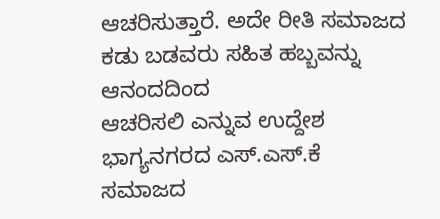ಆಚರಿಸುತ್ತಾರೆ. ಅದೇ ರೀತಿ ಸಮಾಜದ
ಕಡು ಬಡವರು ಸಹಿತ ಹಬ್ಬವನ್ನು ಆನಂದದಿಂದ
ಆಚರಿಸಲಿ ಎನ್ನುವ ಉದ್ದೇಶ ಭಾಗ್ಯನಗರದ ಎಸ್.ಎಸ್.ಕೆ
ಸಮಾಜದ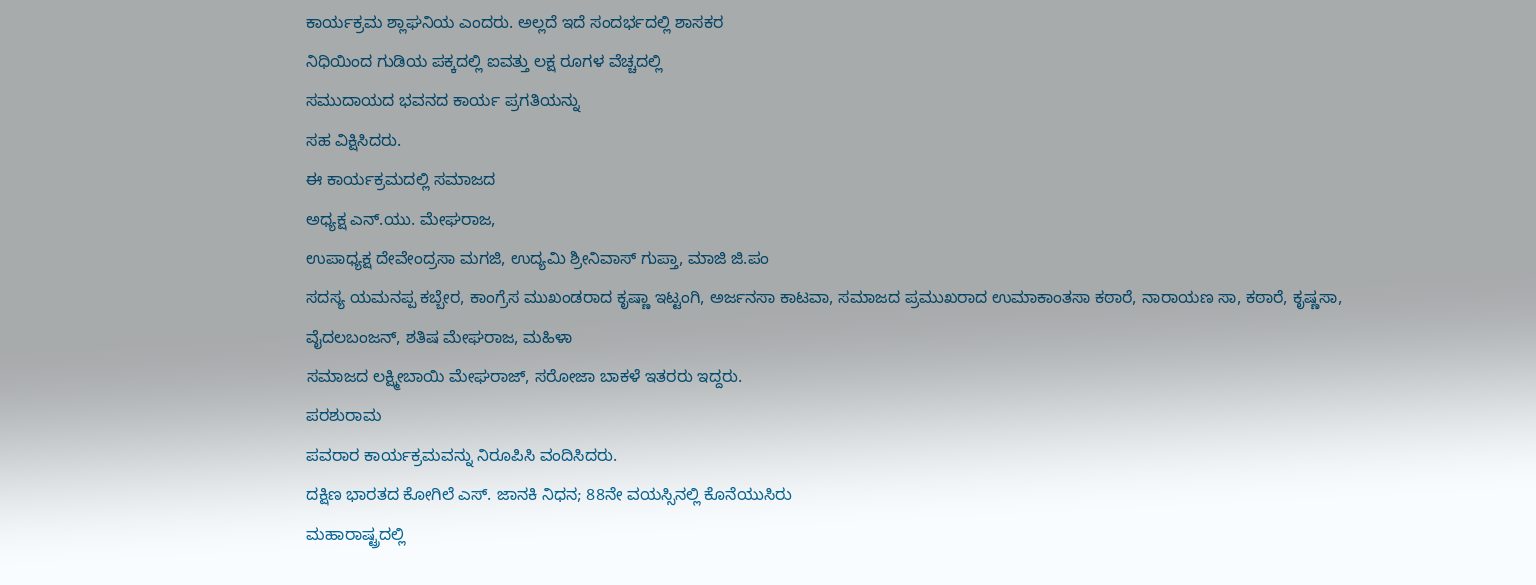ಕಾರ್ಯಕ್ರಮ ಶ್ಲಾಘನಿಯ ಎಂದರು. ಅಲ್ಲದೆ ಇದೆ ಸಂದರ್ಭದಲ್ಲಿ ಶಾಸಕರ
ನಿಧಿಯಿಂದ ಗುಡಿಯ ಪಕ್ಕದಲ್ಲಿ ಐವತ್ತು ಲಕ್ಷ ರೂಗಳ ವೆಚ್ಚದಲ್ಲಿ
ಸಮುದಾಯದ ಭವನದ ಕಾರ್ಯ ಪ್ರಗತಿಯನ್ನು
ಸಹ ವಿಕ್ಷಿಸಿದರು.
ಈ ಕಾರ್ಯಕ್ರಮದಲ್ಲಿ ಸಮಾಜದ
ಅಧ್ಯಕ್ಷ ಎನ್.ಯು. ಮೇಘರಾಜ,
ಉಪಾಧ್ಯಕ್ಷ ದೇವೇಂದ್ರಸಾ ಮಗಜಿ, ಉದ್ಯಮಿ ಶ್ರೀನಿವಾಸ್ ಗುಪ್ತಾ, ಮಾಜಿ ಜಿ.ಪಂ
ಸದಸ್ಯ ಯಮನಪ್ಪ ಕಬ್ಬೇರ, ಕಾಂಗ್ರೆಸ ಮುಖಂಡರಾದ ಕೃಷ್ಣಾ ಇಟ್ಟಂಗಿ, ಅರ್ಜನಸಾ ಕಾಟವಾ, ಸಮಾಜದ ಪ್ರಮುಖರಾದ ಉಮಾಕಾಂತಸಾ ಕಠಾರೆ, ನಾರಾಯಣ ಸಾ, ಕಠಾರೆ, ಕೃಷ್ಣಸಾ,
ವೈದಲಬಂಜನ್, ಶತಿಷ ಮೇಘರಾಜ, ಮಹಿಳಾ
ಸಮಾಜದ ಲಕ್ಷ್ಮೀಬಾಯಿ ಮೇಘರಾಜ್, ಸರೋಜಾ ಬಾಕಳೆ ಇತರರು ಇದ್ದರು.
ಪರಶುರಾಮ
ಪವರಾರ ಕಾರ್ಯಕ್ರಮವನ್ನು ನಿರೂಪಿಸಿ ವಂದಿಸಿದರು.
ದಕ್ಷಿಣ ಭಾರತದ ಕೋಗಿಲೆ ಎಸ್. ಜಾನಕಿ ನಿಧನ; 88ನೇ ವಯಸ್ಸಿನಲ್ಲಿ ಕೊನೆಯುಸಿರು
ಮಹಾರಾಷ್ಟ್ರದಲ್ಲಿ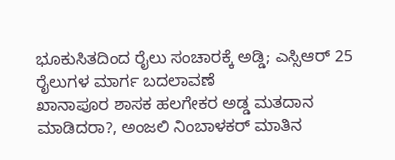ಭೂಕುಸಿತದಿಂದ ರೈಲು ಸಂಚಾರಕ್ಕೆ ಅಡ್ಡಿ; ಎಸ್ಸಿಆರ್ 25 ರೈಲುಗಳ ಮಾರ್ಗ ಬದಲಾವಣೆ
ಖಾನಾಪೂರ ಶಾಸಕ ಹಲಗೇಕರ ಅಡ್ಡ ಮತದಾನ ಮಾಡಿದರಾ?, ಅಂಜಲಿ ನಿಂಬಾಳಕರ್ ಮಾತಿನ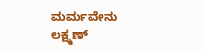ಮರ್ಮವೇನು
ಲಕ್ಷ್ಮಣ್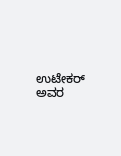ಉಟೇಕರ್ ಅವರ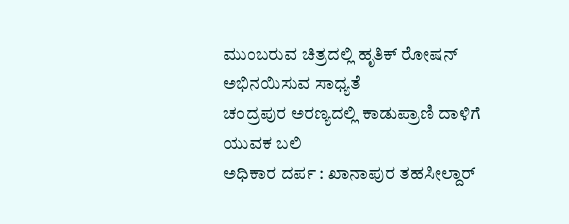ಮುಂಬರುವ ಚಿತ್ರದಲ್ಲಿ ಹೃತಿಕ್ ರೋಷನ್ ಅಭಿನಯಿಸುವ ಸಾಧ್ಯತೆ
ಚಂದ್ರಪುರ ಅರಣ್ಯದಲ್ಲಿ ಕಾಡುಪ್ರಾಣಿ ದಾಳಿಗೆ ಯುವಕ ಬಲಿ
ಅಧಿಕಾರ ದರ್ಪ : ಖಾನಾಪುರ ತಹಸೀಲ್ದಾರ್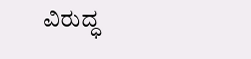ವಿರುದ್ಧ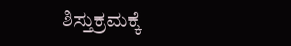ಶಿಸ್ತುಕ್ರಮಕ್ಕೆ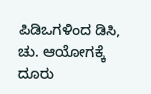ಪಿಡಿಒಗಳಿಂದ ಡಿಸಿ, ಚು. ಆಯೋಗಕ್ಕೆ ದೂರು